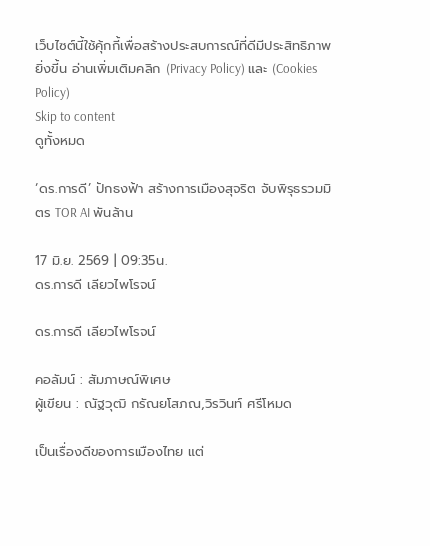เว็บไซต์นี้ใช้คุ้กกี้เพื่อสร้างประสบการณ์ที่ดีมีประสิทธิภาพยิ่งขี้น อ่านเพิ่มเติมคลิก (Privacy Policy) และ (Cookies Policy)
Skip to content
ดูทั้งหมด

‘ดร.การดี’ ปักธงฟ้า สร้างการเมืองสุจริต จับพิรุธรวมมิตร TOR AI พันล้าน

17 มิ.ย. 2569 | 09:35น.
ดร.การดี เลียวไพโรจน์

ดร.การดี เลียวไพโรจน์

คอลัมน์ : สัมภาษณ์พิเศษ
ผู้เขียน : ณัฐวุฒิ กรัณยโสภณ,วิรวินท์ ศรีโหมด

เป็นเรื่องดีของการเมืองไทย แต่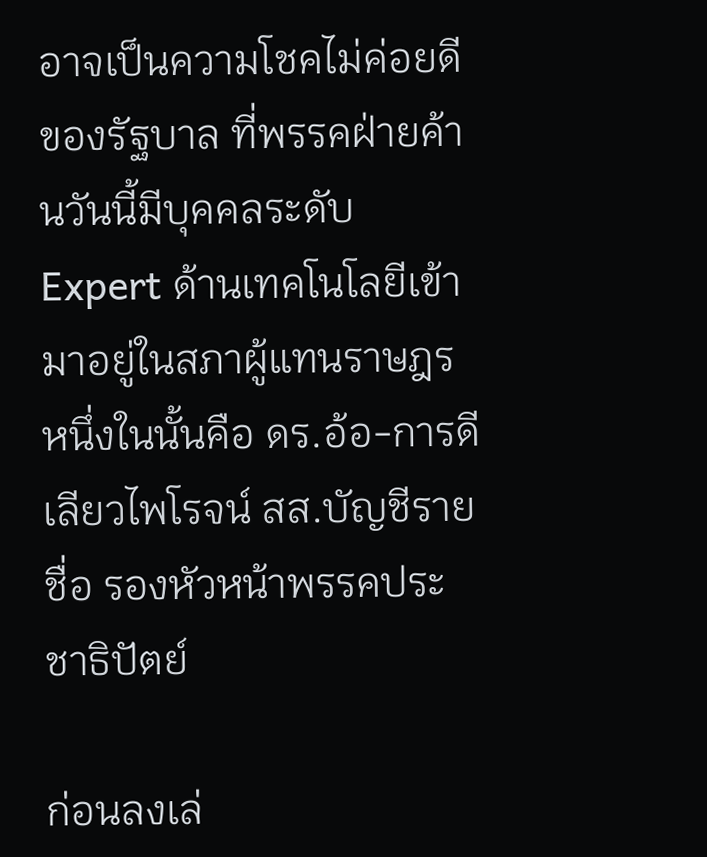อาจเป็นความโชคไม่ค่อยดีของรัฐบาล ที่พรรคฝ่ายค้านวันนี้มีบุคคลระดับ Expert ด้านเทคโนโลยีเข้ามาอยู่ในสภาผู้แทนราษฎร หนึ่งในนั้นคือ ดร.อ้อ-การดี เลียวไพโรจน์ สส.บัญชีรายชื่อ รองหัวหน้าพรรคประชาธิปัตย์

ก่อนลงเล่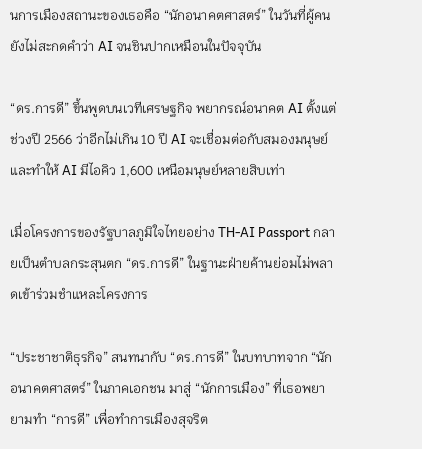นการเมืองสถานะของเธอคือ “นักอนาคตศาสตร์” ในวันที่ผู้คนยังไม่สะกดคำว่า AI จนชินปากเหมือนในปัจจุบัน

“ดร.การดี” ขึ้นพูดบนเวทีเศรษฐกิจ พยากรณ์อนาคต AI ตั้งแต่ช่วงปี 2566 ว่าอีกไม่เกิน 10 ปี AI จะเชื่อมต่อกับสมองมนุษย์ และทำให้ AI มีไอคิว 1,600 เหนือมนุษย์หลายสิบเท่า

เมื่อโครงการของรัฐบาลภูมิใจไทยอย่าง TH-AI Passport กลายเป็นตำบลกระสุนตก “ดร.การดี” ในฐานะฝ่ายค้านย่อมไม่พลาดเข้าร่วมชำแหละโครงการ

“ประชาชาติธุรกิจ” สนทนากับ “ดร.การดี” ในบทบาทจาก “นักอนาคตศาสตร์” ในภาคเอกชน มาสู่ “นักการเมือง” ที่เธอพยายามทำ “การดี” เพื่อทำการเมืองสุจริต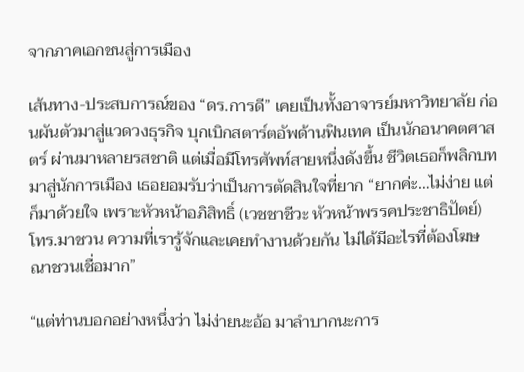จากภาคเอกชนสู่การเมือง

เส้นทาง-ประสบการณ์ของ “ดร.การดี” เคยเป็นทั้งอาจารย์มหาวิทยาลัย ก่อนผันตัวมาสู่แวดวงธุรกิจ บุกเบิกสตาร์ตอัพด้านฟินเทค เป็นนักอนาคตศาสตร์ ผ่านมาหลายรสชาติ แต่เมื่อมีโทรศัพท์สายหนึ่งดังขึ้น ชีวิตเธอก็พลิกบทมาสู่นักการเมือง เธอยอมรับว่าเป็นการตัดสินใจที่ยาก “ยากค่ะ…ไม่ง่าย แต่ก็มาด้วยใจ เพราะหัวหน้าอภิสิทธิ์ (เวชชาชีวะ หัวหน้าพรรคประชาธิปัตย์) โทร.มาชวน ความที่เรารู้จักและเคยทำงานด้วยกัน ไม่ได้มีอะไรที่ต้องโฆษณาชวนเชื่อมาก”

“แต่ท่านบอกอย่างหนึ่งว่า ไม่ง่ายนะอ้อ มาลำบากนะการ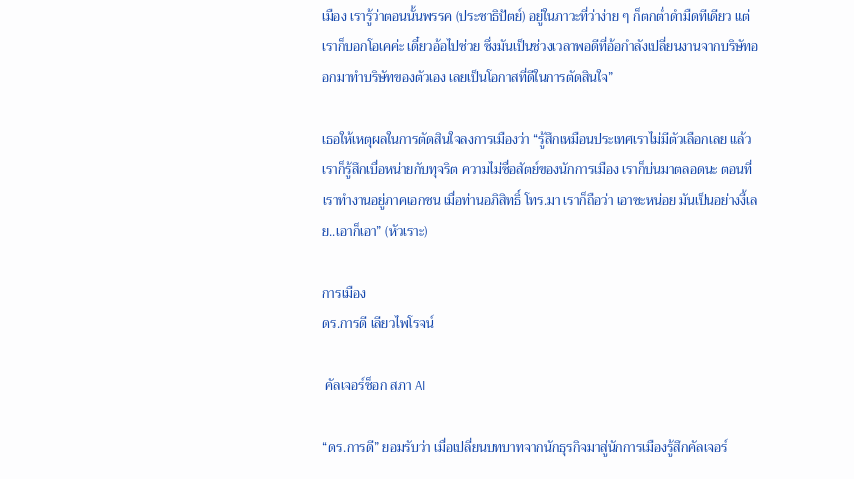เมือง เรารู้ว่าตอนนั้นพรรค (ประชาธิปัตย์) อยู่ในภาวะที่ว่าง่าย ๆ ก็ตกต่ำดำมืดทีเดียว แต่เราก็บอกโอเคค่ะ เดี๋ยวอ้อไปช่วย ซึ่งมันเป็นช่วงเวลาพอดีที่อ้อกำลังเปลี่ยนงานจากบริษัทออกมาทำบริษัทของตัวเอง เลยเป็นโอกาสที่ดีในการตัดสินใจ”

เธอให้เหตุผลในการตัดสินใจลงการเมืองว่า “รู้สึกเหมือนประเทศเราไม่มีตัวเลือกเลย แล้วเราก็รู้สึกเบื่อหน่ายกับทุจริต ความไม่ซื่อสัตย์ของนักการเมือง เราก็บ่นมาตลอดนะ ตอนที่เราทำงานอยู่ภาคเอกชน เมื่อท่านอภิสิทธิ์ โทร.มา เราก็ถือว่า เอาซะหน่อย มันเป็นอย่างงี้เลย..เอาก็เอา” (หัวเราะ)

การเมือง
ดร.การดี เลียวไพโรจน์

 คัลเจอร์ช็อก สภา AI

“ดร.การดี” ยอมรับว่า เมื่อเปลี่ยนบทบาทจากนักธุรกิจมาสู่นักการเมืองรู้สึกคัลเจอร์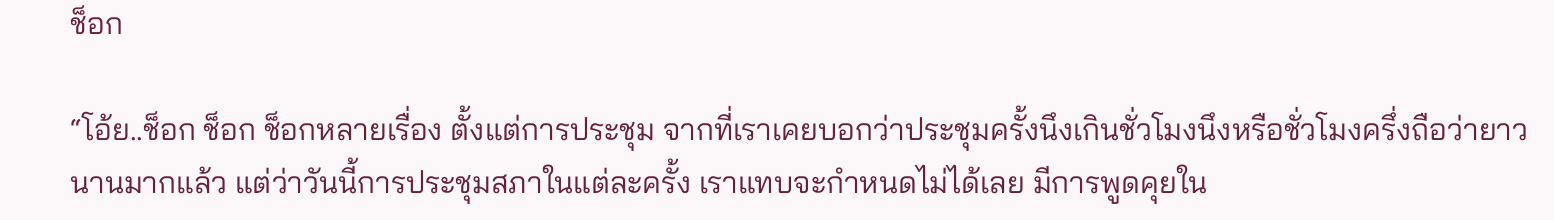ช็อก

“โอ้ย..ช็อก ช็อก ช็อกหลายเรื่อง ตั้งแต่การประชุม จากที่เราเคยบอกว่าประชุมครั้งนึงเกินชั่วโมงนึงหรือชั่วโมงครึ่งถือว่ายาวนานมากแล้ว แต่ว่าวันนี้การประชุมสภาในแต่ละครั้ง เราแทบจะกำหนดไม่ได้เลย มีการพูดคุยใน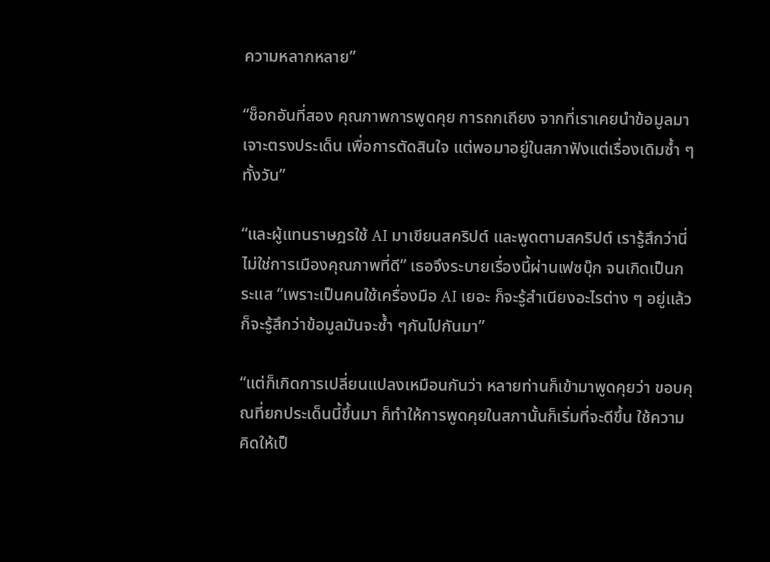ความหลากหลาย”

“ช็อกอันที่สอง คุณภาพการพูดคุย การถกเถียง จากที่เราเคยนำข้อมูลมาเจาะตรงประเด็น เพื่อการตัดสินใจ แต่พอมาอยู่ในสภาฟังแต่เรื่องเดิมซ้ำ ๆ ทั้งวัน”

“และผู้แทนราษฎรใช้ AI มาเขียนสคริปต์ และพูดตามสคริปต์ เรารู้สึกว่านี่ไม่ใช่การเมืองคุณภาพที่ดี” เธอจึงระบายเรื่องนี้ผ่านเฟซบุ๊ก จนเกิดเป็นกระแส “เพราะเป็นคนใช้เครื่องมือ AI เยอะ ก็จะรู้สำเนียงอะไรต่าง ๆ อยู่แล้ว ก็จะรู้สึกว่าข้อมูลมันจะซ้ำ ๆกันไปกันมา”

“แต่ก็เกิดการเปลี่ยนแปลงเหมือนกันว่า หลายท่านก็เข้ามาพูดคุยว่า ขอบคุณที่ยกประเด็นนี้ขึ้นมา ก็ทำให้การพูดคุยในสภานั้นก็เริ่มที่จะดีขึ้น ใช้ความคิดให้เป็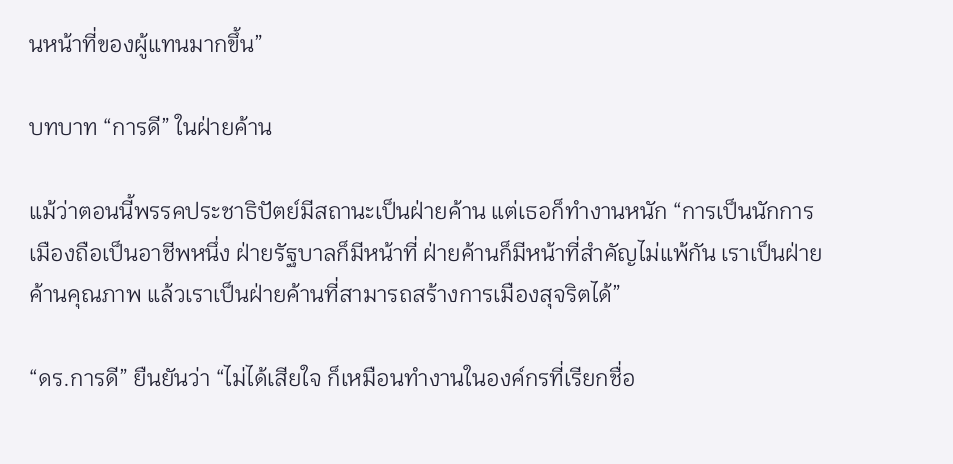นหน้าที่ของผู้แทนมากขึ้น”

บทบาท “การดี” ในฝ่ายค้าน

แม้ว่าตอนนี้พรรคประชาธิปัตย์มีสถานะเป็นฝ่ายค้าน แต่เธอก็ทำงานหนัก “การเป็นนักการเมืองถือเป็นอาชีพหนึ่ง ฝ่ายรัฐบาลก็มีหน้าที่ ฝ่ายค้านก็มีหน้าที่สำคัญไม่แพ้กัน เราเป็นฝ่ายค้านคุณภาพ แล้วเราเป็นฝ่ายค้านที่สามารถสร้างการเมืองสุจริตได้”

“ดร.การดี” ยืนยันว่า “ไม่ได้เสียใจ ก็เหมือนทำงานในองค์กรที่เรียกชื่อ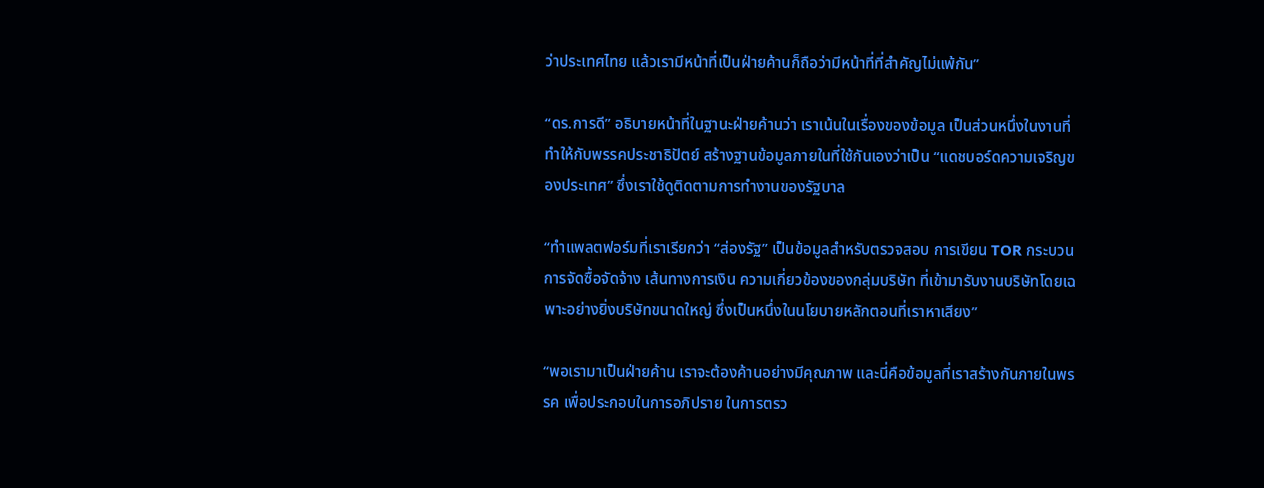ว่าประเทศไทย แล้วเรามีหน้าที่เป็นฝ่ายค้านก็ถือว่ามีหน้าที่ที่สำคัญไม่แพ้กัน”

“ดร.การดี” อธิบายหน้าที่ในฐานะฝ่ายค้านว่า เราเน้นในเรื่องของข้อมูล เป็นส่วนหนึ่งในงานที่ทำให้กับพรรคประชาธิปัตย์ สร้างฐานข้อมูลภายในที่ใช้กันเองว่าเป็น “แดชบอร์ดความเจริญของประเทศ” ซึ่งเราใช้ดูติดตามการทำงานของรัฐบาล

“ทำแพลตฟอร์มที่เราเรียกว่า “ส่องรัฐ” เป็นข้อมูลสำหรับตรวจสอบ การเขียน TOR กระบวนการจัดซื้อจัดจ้าง เส้นทางการเงิน ความเกี่ยวข้องของกลุ่มบริษัท ที่เข้ามารับงานบริษัทโดยเฉพาะอย่างยิ่งบริษัทขนาดใหญ่ ซึ่งเป็นหนึ่งในนโยบายหลักตอนที่เราหาเสียง”

“พอเรามาเป็นฝ่ายค้าน เราจะต้องค้านอย่างมีคุณภาพ และนี่คือข้อมูลที่เราสร้างกันภายในพรรค เพื่อประกอบในการอภิปราย ในการตรว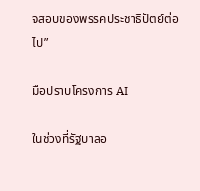จสอบของพรรคประชาธิปัตย์ต่อไป”

มือปราบโครงการ AI

ในช่วงที่รัฐบาลอ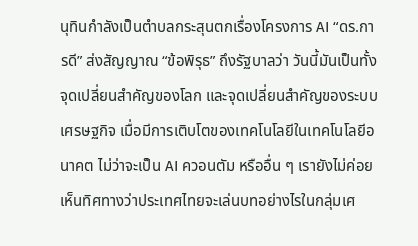นุทินกำลังเป็นตำบลกระสุนตกเรื่องโครงการ AI “ดร.การดี” ส่งสัญญาณ “ข้อพิรุธ” ถึงรัฐบาลว่า วันนี้มันเป็นทั้งจุดเปลี่ยนสำคัญของโลก และจุดเปลี่ยนสำคัญของระบบเศรษฐกิจ เมื่อมีการเติบโตของเทคโนโลยีในเทคโนโลยีอนาคต ไม่ว่าจะเป็น AI ควอนตัม หรืออื่น ๆ เรายังไม่ค่อยเห็นทิศทางว่าประเทศไทยจะเล่นบทอย่างไรในกลุ่มเศ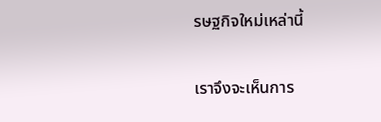รษฐกิจใหม่เหล่านี้

เราจึงจะเห็นการ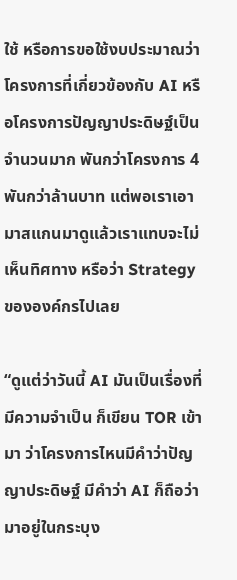ใช้ หรือการขอใช้งบประมาณว่าโครงการที่เกี่ยวข้องกับ AI หรือโครงการปัญญาประดิษฐ์เป็นจำนวนมาก พันกว่าโครงการ 4 พันกว่าล้านบาท แต่พอเราเอามาสแกนมาดูแล้วเราแทบจะไม่เห็นทิศทาง หรือว่า Strategy ขององค์กรไปเลย

“ดูแต่ว่าวันนี้ AI มันเป็นเรื่องที่มีความจำเป็น ก็เขียน TOR เข้ามา ว่าโครงการไหนมีคำว่าปัญญาประดิษฐ์ มีคำว่า AI ก็ถือว่ามาอยู่ในกระบุง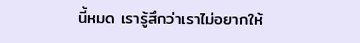นี้หมด เรารู้สึกว่าเราไม่อยากให้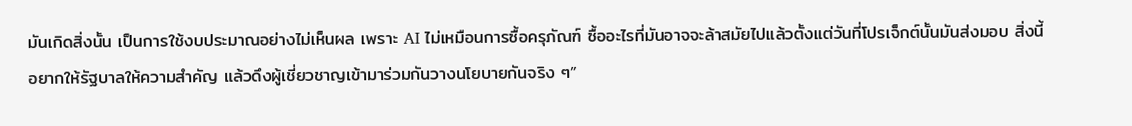มันเกิดสิ่งนั้น เป็นการใช้งบประมาณอย่างไม่เห็นผล เพราะ AI ไม่เหมือนการซื้อครุภัณฑ์ ซื้ออะไรที่มันอาจจะล้าสมัยไปแล้วตั้งแต่วันที่โปรเจ็กต์นั้นมันส่งมอบ สิ่งนี้อยากให้รัฐบาลให้ความสำคัญ แล้วดึงผู้เชี่ยวชาญเข้ามาร่วมกันวางนโยบายกันจริง ๆ”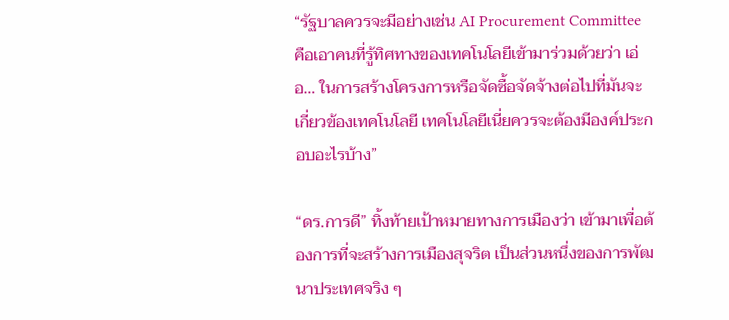“รัฐบาลควรจะมีอย่างเช่น AI Procurement Committee คือเอาคนที่รู้ทิศทางของเทคโนโลยีเข้ามาร่วมด้วยว่า เอ่อ… ในการสร้างโครงการหรือจัดซื้อจัดจ้างต่อไปที่มันจะเกี่ยวข้องเทคโนโลยี เทคโนโลยีเนี่ยควรจะต้องมีองค์ประกอบอะไรบ้าง”

“ดร.การดี” ทิ้งท้ายเป้าหมายทางการเมืองว่า เข้ามาเพื่อต้องการที่จะสร้างการเมืองสุจริต เป็นส่วนหนึ่งของการพัฒนาประเทศจริง ๆ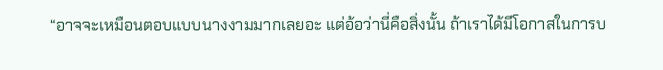“อาจจะเหมือนตอบแบบนางงามมากเลยอะ แต่อ้อว่านี่คือสิ่งนั้น ถ้าเราได้มีโอกาสในการบ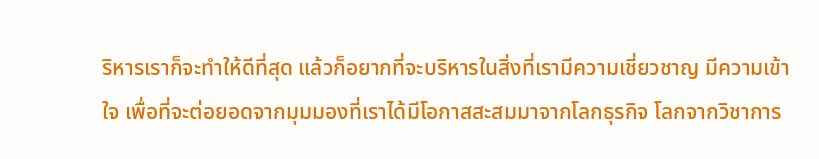ริหารเราก็จะทำให้ดีที่สุด แล้วก็อยากที่จะบริหารในสิ่งที่เรามีความเชี่ยวชาญ มีความเข้าใจ เพื่อที่จะต่อยอดจากมุมมองที่เราได้มีโอกาสสะสมมาจากโลกธุรกิจ โลกจากวิชาการ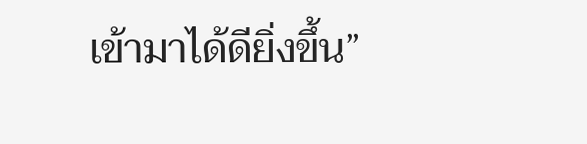เข้ามาได้ดียิ่งขึ้น”